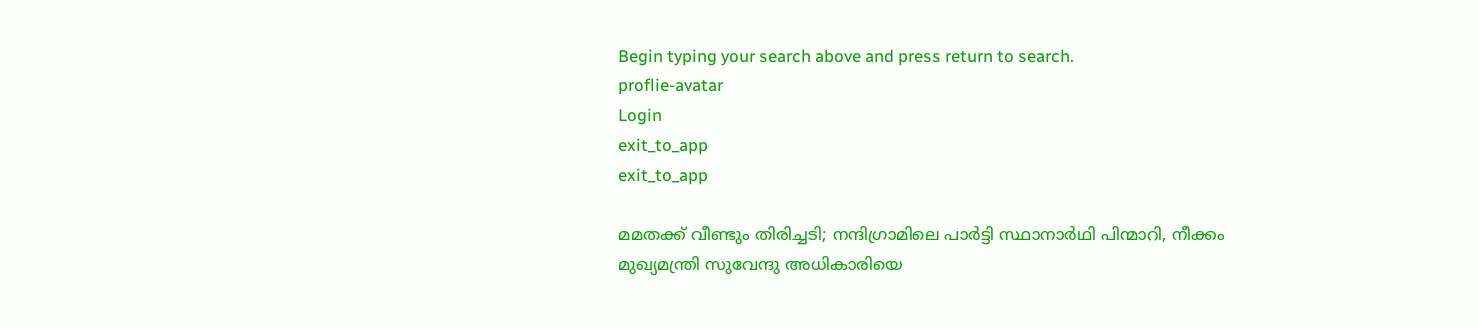Begin typing your search above and press return to search.
proflie-avatar
Login
exit_to_app
exit_to_app

മമതക്ക് വീണ്ടും തിരിച്ചടി; നന്ദിഗ്രാമിലെ പാർട്ടി സ്ഥാനാർഥി പിന്മാറി, നീക്കം മുഖ്യമന്ത്രി സുവേന്ദു അധികാരിയെ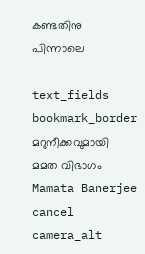കണ്ടതിനു പിന്നാലെ

text_fields
bookmark_border
മറുനീക്കവുമായി മമത വിഭാഗം
Mamata Banerjee
cancel
camera_alt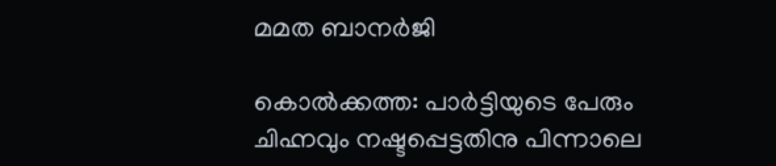മമത ബാനർജി

കൊൽക്കത്ത: പാർട്ടിയുടെ പേരും ചിഹ്നവും നഷ്ടപ്പെട്ടതിനു പിന്നാലെ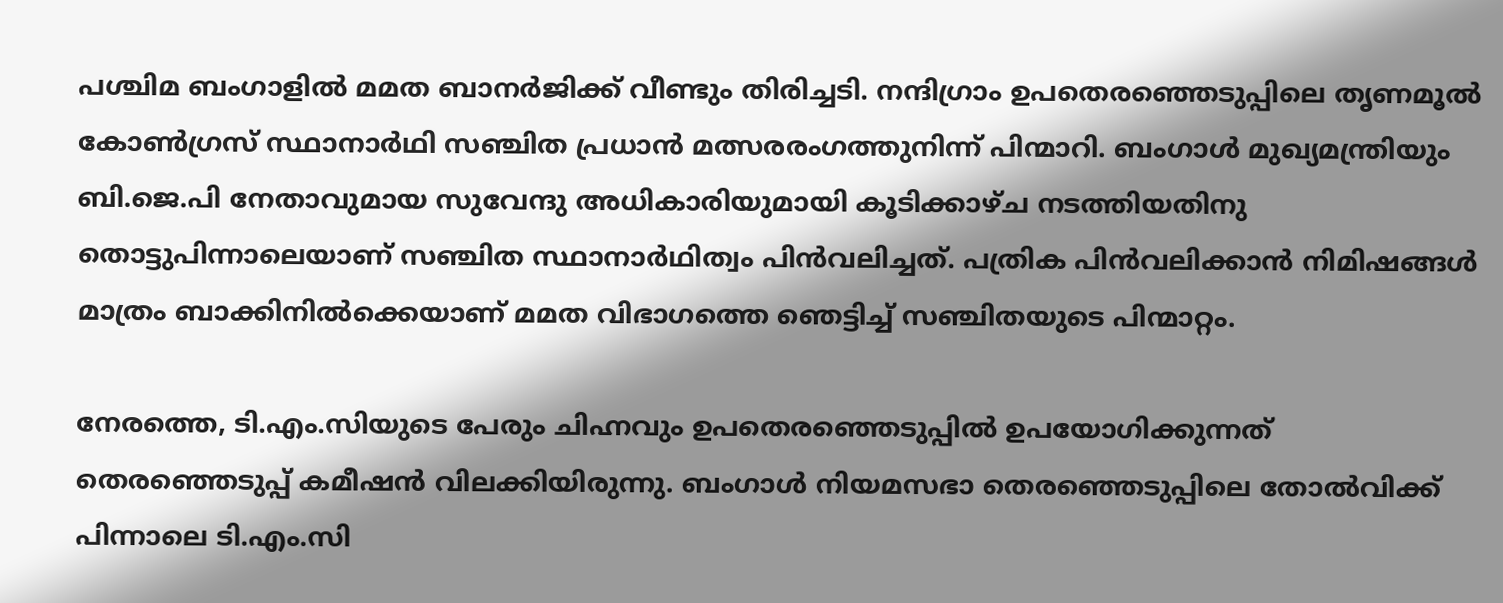പശ്ചിമ ബംഗാളിൽ മമത ബാനർജിക്ക് വീണ്ടും തിരിച്ചടി. നന്ദിഗ്രാം ഉപതെരഞ്ഞെടുപ്പിലെ തൃണമൂൽ കോൺഗ്രസ് സ്ഥാനാർഥി സഞ്ചിത പ്രധാൻ മത്സരരംഗത്തുനിന്ന് പിന്മാറി. ബംഗാൾ മുഖ്യമന്ത്രിയും ബി.ജെ.പി നേതാവുമായ സുവേന്ദു അധികാരിയുമായി കൂടിക്കാഴ്ച നടത്തിയതിനു തൊട്ടുപിന്നാലെയാണ് സഞ്ചിത സ്ഥാനാർഥിത്വം പിൻവലിച്ചത്. പത്രിക പിൻവലിക്കാൻ നിമിഷങ്ങൾ മാത്രം ബാക്കിനിൽക്കെയാണ് മമത വിഭാഗത്തെ ഞെട്ടിച്ച് സഞ്ചിതയുടെ പിന്മാറ്റം.

നേരത്തെ, ടി.എം.സിയുടെ പേരും ചിഹ്നവും ഉപതെരഞ്ഞെടുപ്പിൽ ഉപയോഗിക്കുന്നത് തെരഞ്ഞെടുപ്പ് കമീഷൻ വിലക്കിയിരുന്നു. ബംഗാൾ നിയമസഭാ തെരഞ്ഞെടുപ്പിലെ തോൽവിക്ക് പിന്നാലെ ടി.എം.സി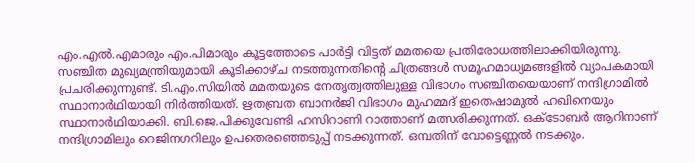എം.എൽ.എമാരും എം.പിമാരും കൂട്ടത്തോടെ പാർട്ടി വിട്ടത് മമതയെ പ്രതിരോധത്തിലാക്കിയിരുന്നു. സഞ്ചിത മുഖ്യമന്ത്രിയുമായി കൂടിക്കാഴ്ച നടത്തുന്നതിന്‍റെ ചിത്രങ്ങൾ സമൂഹമാധ്യമങ്ങളിൽ വ്യാപകമായി പ്രചരിക്കുന്നുണ്ട്. ടി.എം.സിയിൽ മമതയുടെ നേതൃത്വത്തിലുള്ള വിഭാഗം സഞ്ചിതയെയാണ് നന്ദിഗ്രാമിൽ സ്ഥാനാർഥിയായി നിർത്തിയത്. ഋതബ്രത ബാനർജി വിഭാഗം മുഹമ്മദ് ഇതെഷാമുൽ ഹഖിനെയും സ്ഥാനാർഥിയാക്കി. ബി.ജെ.പിക്കുവേണ്ടി ഹസിറാണി റാത്താണ് മത്സരിക്കുന്നത്. ഒക്ടോബർ ആറിനാണ് നന്ദിഗ്രാമിലും റെജിനഗറിലും ഉപതെരഞ്ഞെടുപ്പ് നടക്കുന്നത്. ഒമ്പതിന് വോട്ടെണ്ണൽ നടക്കും.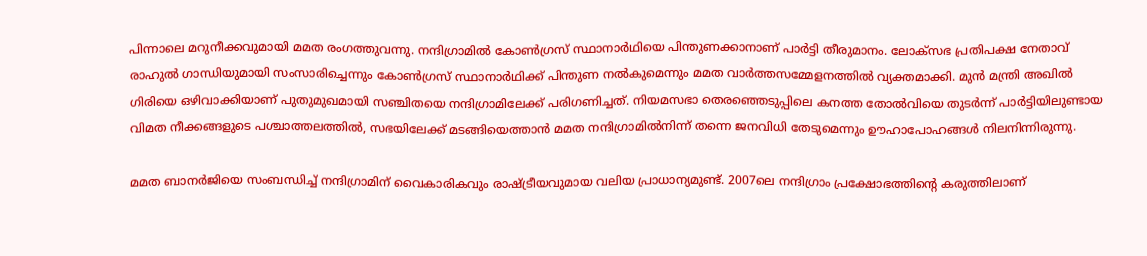പിന്നാലെ മറുനീക്കവുമായി മമത രംഗത്തുവന്നു. നന്ദിഗ്രാമിൽ കോൺഗ്രസ് സ്ഥാനാർഥിയെ പിന്തുണക്കാനാണ് പാർട്ടി തീരുമാനം. ലോക്സഭ പ്രതിപക്ഷ നേതാവ് രാഹുൽ ഗാന്ധിയുമായി സംസാരിച്ചെന്നും കോൺഗ്രസ് സ്ഥാനാർഥിക്ക് പിന്തുണ നൽകുമെന്നും മമത വാർത്തസമ്മേളനത്തിൽ വ്യക്തമാക്കി. മുൻ മന്ത്രി അഖിൽ ഗിരിയെ ഒഴിവാക്കിയാണ് പുതുമുഖമായി സഞ്ചിതയെ നന്ദിഗ്രാമിലേക്ക് പരിഗണിച്ചത്. നിയമസഭാ തെരഞ്ഞെടുപ്പിലെ കനത്ത തോൽവിയെ തുടർന്ന് പാർട്ടിയിലുണ്ടായ വിമത നീക്കങ്ങളുടെ പശ്ചാത്തലത്തിൽ, സഭയിലേക്ക് മടങ്ങിയെത്താൻ മമത നന്ദിഗ്രാമിൽനിന്ന് തന്നെ ജനവിധി തേടുമെന്നും ഊഹാപോഹങ്ങൾ നിലനിന്നിരുന്നു.

മമത ബാനർജിയെ സംബന്ധിച്ച് നന്ദിഗ്രാമിന് വൈകാരികവും രാഷ്ട്രീയവുമായ വലിയ പ്രാധാന്യമുണ്ട്. 2007ലെ നന്ദിഗ്രാം പ്രക്ഷോഭത്തിന്റെ കരുത്തിലാണ്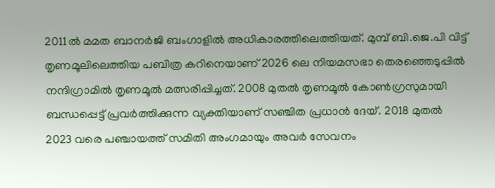2011ൽ മമത ബാനർജി ബംഗാളിൽ അധികാരത്തിലെത്തിയത്. മുമ്പ് ബി.ജെ.പി വിട്ട് തൃണമൂലിലെത്തിയ പബിത്ര കറിനെയാണ് 2026 ലെ നിയമസഭാ തെരഞ്ഞെടുപ്പിൽ നന്ദിഗ്രാമിൽ തൃണമൂൽ മത്സരിപ്പിച്ചത്. 2008 മുതൽ തൃണമൂൽ കോൺഗ്രസുമായി ബന്ധപ്പെട്ട് പ്രവർത്തിക്കുന്ന വ്യക്തിയാണ് സഞ്ചിത പ്രധാൻ ദേയ്. 2018 മുതൽ 2023 വരെ പഞ്ചായത്ത് സമിതി അംഗമായും അവർ സേവനം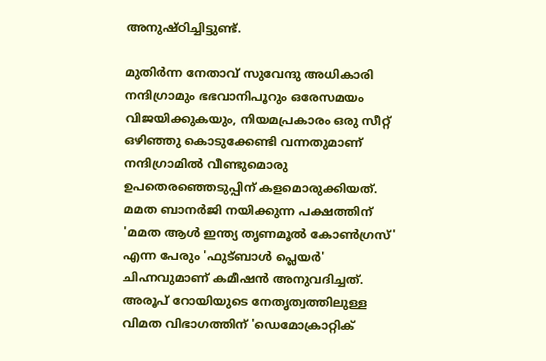അനുഷ്ഠിച്ചിട്ടുണ്ട്.

മുതിർന്ന നേതാവ് സുവേന്ദു അധികാരി നന്ദിഗ്രാമും ഭഭവാനിപൂറും ഒരേസമയം വിജയിക്കുകയും, നിയമപ്രകാരം ഒരു സീറ്റ് ഒഴിഞ്ഞു കൊടുക്കേണ്ടി വന്നതുമാണ് നന്ദിഗ്രാമിൽ വീണ്ടുമൊരു ഉപതെരഞ്ഞെടുപ്പിന് കളമൊരുക്കിയത്. മമത ബാനർജി നയിക്കുന്ന പക്ഷത്തിന് 'മമത ആൾ ഇന്ത്യ തൃണമൂൽ കോൺഗ്രസ്' എന്ന പേരും 'ഫുട്ബാൾ പ്ലെയർ' ചിഹ്നവുമാണ് കമീഷൻ അനുവദിച്ചത്. അരൂപ് റോയിയുടെ നേതൃത്വത്തിലുള്ള വിമത വിഭാഗത്തിന് 'ഡെമോക്രാറ്റിക്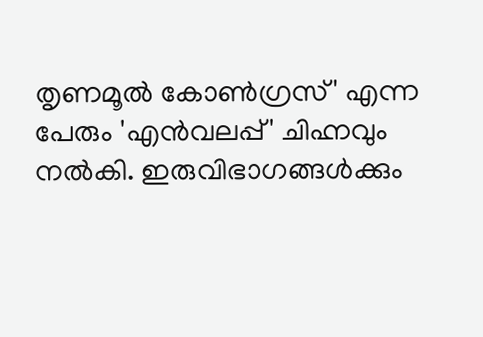തൃണമൂൽ കോൺഗ്രസ്' എന്ന പേരും 'എൻവലപ്പ്' ചിഹ്നവും നൽകി. ഇരുവിഭാഗങ്ങൾക്കും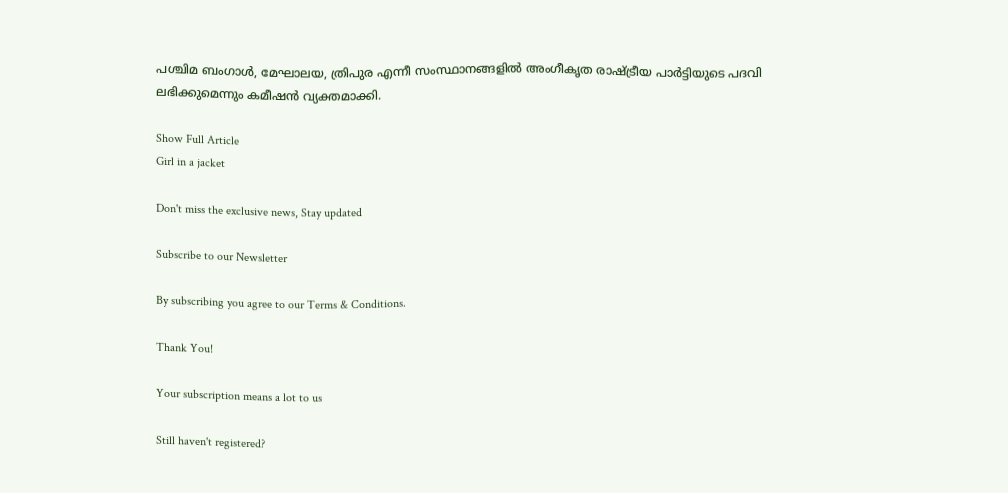പശ്ചിമ ബംഗാൾ, മേഘാലയ, ത്രിപുര എന്നീ സംസ്ഥാനങ്ങളിൽ അംഗീകൃത രാഷ്ട്രീയ പാർട്ടിയുടെ പദവി ലഭിക്കുമെന്നും കമീഷൻ വ്യക്തമാക്കി.

Show Full Article
Girl in a jacket

Don't miss the exclusive news, Stay updated

Subscribe to our Newsletter

By subscribing you agree to our Terms & Conditions.

Thank You!

Your subscription means a lot to us

Still haven't registered?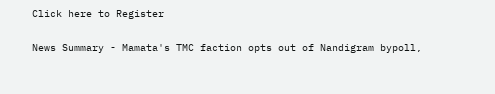Click here to Register

News Summary - Mamata's TMC faction opts out of Nandigram bypoll,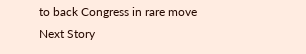to back Congress in rare move
Next Story